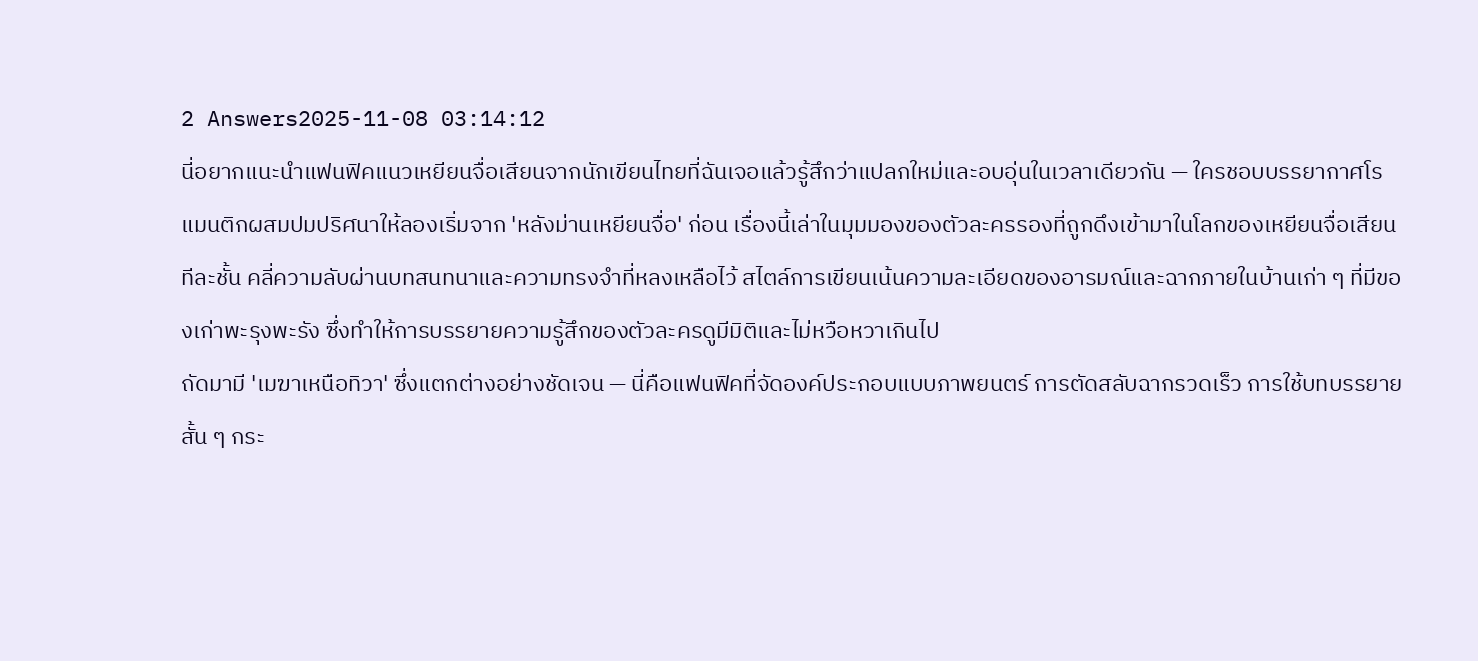2 Answers2025-11-08 03:14:12
นี่อยากแนะนำแฟนฟิคแนวเหยียนจื่อเสียนจากนักเขียนไทยที่ฉันเจอแล้วรู้สึกว่าแปลกใหม่และอบอุ่นในเวลาเดียวกัน — ใครชอบบรรยากาศโรแมนติกผสมปมปริศนาให้ลองเริ่มจาก 'หลังม่านเหยียนจื่อ' ก่อน เรื่องนี้เล่าในมุมมองของตัวละครรองที่ถูกดึงเข้ามาในโลกของเหยียนจื่อเสียน ทีละชั้น คลี่ความลับผ่านบทสนทนาและความทรงจำที่หลงเหลือไว้ สไตล์การเขียนเน้นความละเอียดของอารมณ์และฉากภายในบ้านเก่า ๆ ที่มีของเก่าพะรุงพะรัง ซึ่งทำให้การบรรยายความรู้สึกของตัวละครดูมีมิติและไม่หวือหวาเกินไป
ถัดมามี 'เมฆาเหนือทิวา' ซึ่งแตกต่างอย่างชัดเจน — นี่คือแฟนฟิคที่จัดองค์ประกอบแบบภาพยนตร์ การตัดสลับฉากรวดเร็ว การใช้บทบรรยายสั้น ๆ กระ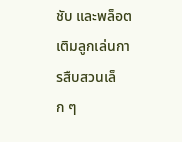ชับ และพล็อตเติมลูกเล่นการสืบสวนเล็ก ๆ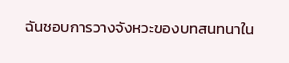ฉันชอบการวางจังหวะของบทสนทนาใน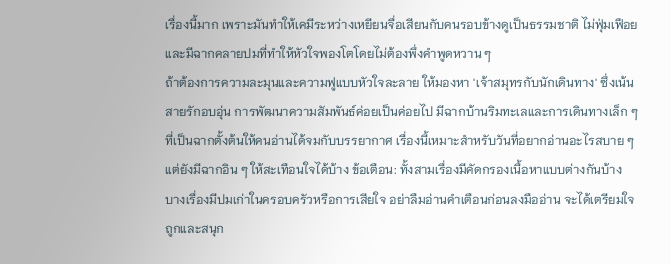เรื่องนี้มาก เพราะมันทำให้เคมีระหว่างเหยียนจื่อเสียนกับคนรอบข้างดูเป็นธรรมชาติ ไม่ฟุ่มเฟือย และมีฉากคลายปมที่ทำให้หัวใจพองโตโดยไม่ต้องพึ่งคำพูดหวาน ๆ
ถ้าต้องการความละมุนและความฟูแบบหัวใจละลาย ให้มองหา 'เจ้าสมุทรกับนักเดินทาง' ซึ่งเน้นสายรักอบอุ่น การพัฒนาความสัมพันธ์ค่อยเป็นค่อยไป มีฉากบ้านริมทะเลและการเดินทางเล็ก ๆ ที่เป็นฉากตั้งต้นให้คนอ่านได้จมกับบรรยากาศ เรื่องนี้เหมาะสำหรับวันที่อยากอ่านอะไรสบาย ๆ แต่ยังมีฉากอิน ๆ ให้สะเทือนใจได้บ้าง ข้อเตือน: ทั้งสามเรื่องมีคัดกรองเนื้อหาแบบต่างกันบ้าง บางเรื่องมีปมเก่าในครอบครัวหรือการเสียใจ อย่าลืมอ่านคำเตือนก่อนลงมืออ่าน จะได้เตรียมใจถูกและสนุก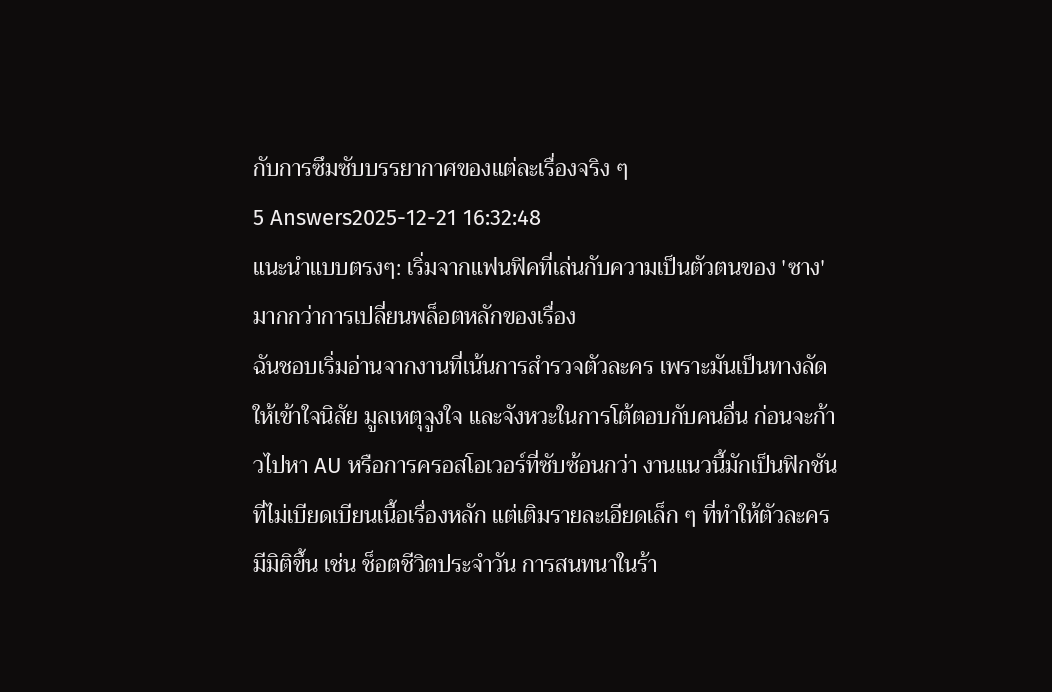กับการซึมซับบรรยากาศของแต่ละเรื่องจริง ๆ
5 Answers2025-12-21 16:32:48
แนะนำแบบตรงๆ: เริ่มจากแฟนฟิคที่เล่นกับความเป็นตัวตนของ 'ซาง' มากกว่าการเปลี่ยนพล็อตหลักของเรื่อง
ฉันชอบเริ่มอ่านจากงานที่เน้นการสำรวจตัวละคร เพราะมันเป็นทางลัดให้เข้าใจนิสัย มูลเหตุจูงใจ และจังหวะในการโต้ตอบกับคนอื่น ก่อนจะก้าวไปหา AU หรือการครอสโอเวอร์ที่ซับซ้อนกว่า งานแนวนี้มักเป็นฟิกชันที่ไม่เบียดเบียนเนื้อเรื่องหลัก แต่เติมรายละเอียดเล็ก ๆ ที่ทำให้ตัวละครมีมิติขึ้น เช่น ช็อตชีวิตประจำวัน การสนทนาในร้า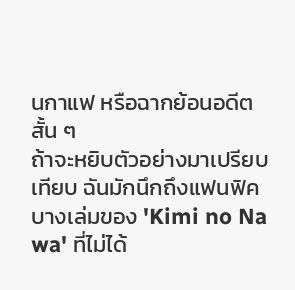นกาแฟ หรือฉากย้อนอดีตสั้น ๆ
ถ้าจะหยิบตัวอย่างมาเปรียบเทียบ ฉันมักนึกถึงแฟนฟิคบางเล่มของ 'Kimi no Na wa' ที่ไม่ได้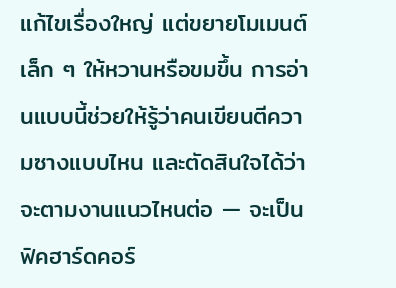แก้ไขเรื่องใหญ่ แต่ขยายโมเมนต์เล็ก ๆ ให้หวานหรือขมขึ้น การอ่านแบบนี้ช่วยให้รู้ว่าคนเขียนตีความซางแบบไหน และตัดสินใจได้ว่าจะตามงานแนวไหนต่อ — จะเป็นฟิคฮาร์ดคอร์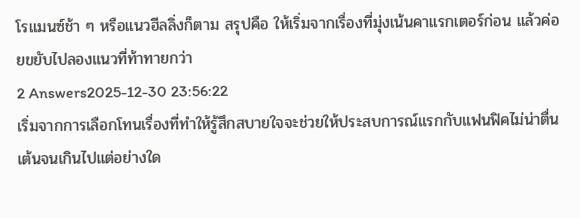โรแมนซ์ช้า ๆ หรือแนวฮีลลิ่งก็ตาม สรุปคือ ให้เริ่มจากเรื่องที่มุ่งเน้นคาแรกเตอร์ก่อน แล้วค่อยขยับไปลองแนวที่ท้าทายกว่า
2 Answers2025-12-30 23:56:22
เริ่มจากการเลือกโทนเรื่องที่ทำให้รู้สึกสบายใจจะช่วยให้ประสบการณ์แรกกับแฟนฟิคไม่น่าตื่นเต้นจนเกินไปแต่อย่างใด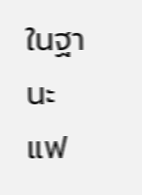ในฐานะแฟ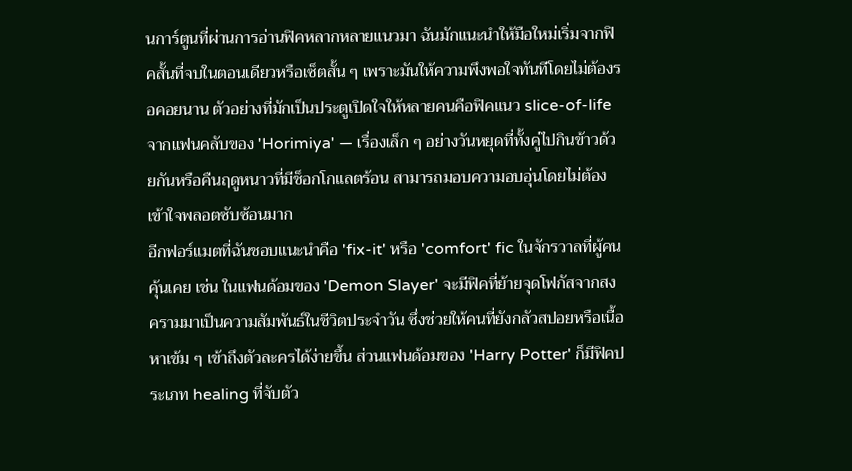นการ์ตูนที่ผ่านการอ่านฟิคหลากหลายแนวมา ฉันมักแนะนำให้มือใหม่เริ่มจากฟิคสั้นที่จบในตอนเดียวหรือเซ็ตสั้น ๆ เพราะมันให้ความพึงพอใจทันทีโดยไม่ต้องรอคอยนาน ตัวอย่างที่มักเป็นประตูเปิดใจให้หลายคนคือฟิคแนว slice-of-life จากแฟนคลับของ 'Horimiya' — เรื่องเล็ก ๆ อย่างวันหยุดที่ทั้งคู่ไปกินข้าวด้วยกันหรือคืนฤดูหนาวที่มีช็อกโกแลตร้อน สามารถมอบความอบอุ่นโดยไม่ต้องเข้าใจพลอตซับซ้อนมาก
อีกฟอร์แมตที่ฉันชอบแนะนำคือ 'fix-it' หรือ 'comfort' fic ในจักรวาลที่ผู้คนคุ้นเคย เช่น ในแฟนด้อมของ 'Demon Slayer' จะมีฟิคที่ย้ายจุดโฟกัสจากสงครามมาเป็นความสัมพันธ์ในชีวิตประจำวัน ซึ่งช่วยให้คนที่ยังกลัวสปอยหรือเนื้อหาเข้ม ๆ เข้าถึงตัวละครได้ง่ายขึ้น ส่วนแฟนด้อมของ 'Harry Potter' ก็มีฟิคประเภท healing ที่จับตัว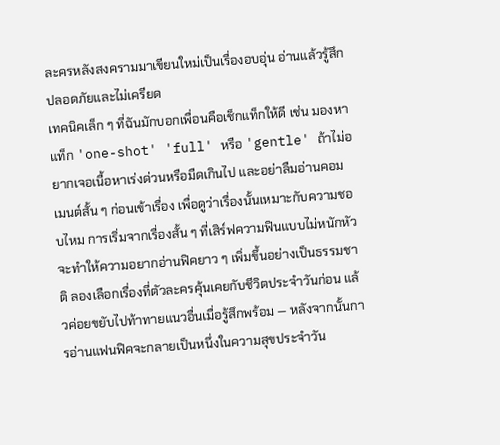ละครหลังสงครามมาเขียนใหม่เป็นเรื่องอบอุ่น อ่านแล้วรู้สึกปลอดภัยและไม่เครียด
เทคนิคเล็ก ๆ ที่ฉันมักบอกเพื่อนคือเช็กแท็กให้ดี เช่น มองหาแท็ก 'one-shot' 'full' หรือ 'gentle' ถ้าไม่อยากเจอเนื้อหาเร่งด่วนหรือมืดเกินไป และอย่าลืมอ่านคอมเมนต์สั้น ๆ ก่อนเข้าเรื่อง เพื่อดูว่าเรื่องนั้นเหมาะกับความชอบไหม การเริ่มจากเรื่องสั้น ๆ ที่เสิร์ฟความฟินแบบไม่หนักหัว จะทำให้ความอยากอ่านฟิคยาว ๆ เพิ่มขึ้นอย่างเป็นธรรมชาติ ลองเลือกเรื่องที่ตัวละครคุ้นเคยกับชีวิตประจำวันก่อน แล้วค่อยขยับไปท้าทายแนวอื่นเมื่อรู้สึกพร้อม — หลังจากนั้นการอ่านแฟนฟิคจะกลายเป็นหนึ่งในความสุขประจำวัน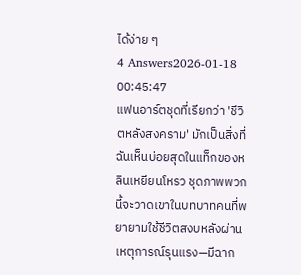ได้ง่าย ๆ
4 Answers2026-01-18 00:45:47
แฟนอาร์ตชุดที่เรียกว่า 'ชีวิตหลังสงคราม' มักเป็นสิ่งที่ฉันเห็นบ่อยสุดในแท็กของหลินเหยียนโหรว ชุดภาพพวกนี้จะวาดเขาในบทบาทคนที่พยายามใช้ชีวิตสงบหลังผ่านเหตุการณ์รุนแรง—มีฉาก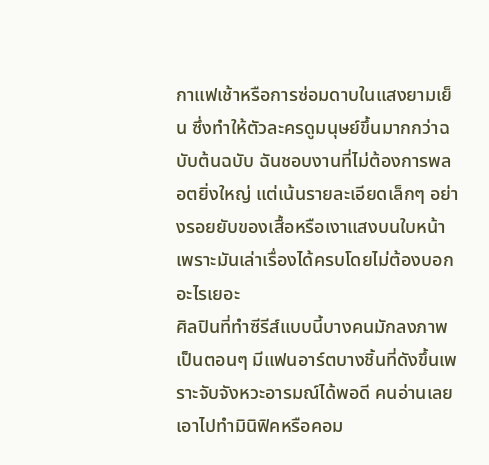กาแฟเช้าหรือการซ่อมดาบในแสงยามเย็น ซึ่งทำให้ตัวละครดูมนุษย์ขึ้นมากกว่าฉบับต้นฉบับ ฉันชอบงานที่ไม่ต้องการพลอตยิ่งใหญ่ แต่เน้นรายละเอียดเล็กๆ อย่างรอยยับของเสื้อหรือเงาแสงบนใบหน้า เพราะมันเล่าเรื่องได้ครบโดยไม่ต้องบอกอะไรเยอะ
ศิลปินที่ทำซีรีส์แบบนี้บางคนมักลงภาพเป็นตอนๆ มีแฟนอาร์ตบางชิ้นที่ดังขึ้นเพราะจับจังหวะอารมณ์ได้พอดี คนอ่านเลยเอาไปทำมินิฟิคหรือคอม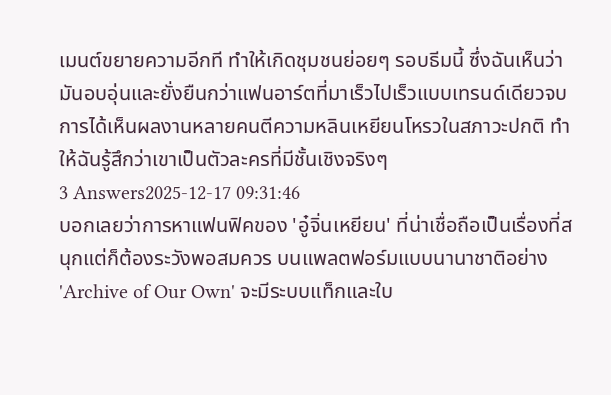เมนต์ขยายความอีกที ทำให้เกิดชุมชนย่อยๆ รอบธีมนี้ ซึ่งฉันเห็นว่ามันอบอุ่นและยั่งยืนกว่าแฟนอาร์ตที่มาเร็วไปเร็วแบบเทรนด์เดียวจบ การได้เห็นผลงานหลายคนตีความหลินเหยียนโหรวในสภาวะปกติ ทำให้ฉันรู้สึกว่าเขาเป็นตัวละครที่มีชั้นเชิงจริงๆ
3 Answers2025-12-17 09:31:46
บอกเลยว่าการหาแฟนฟิคของ 'อู๋จิ่นเหยียน' ที่น่าเชื่อถือเป็นเรื่องที่สนุกแต่ก็ต้องระวังพอสมควร บนแพลตฟอร์มแบบนานาชาติอย่าง 'Archive of Our Own' จะมีระบบแท็กและใบ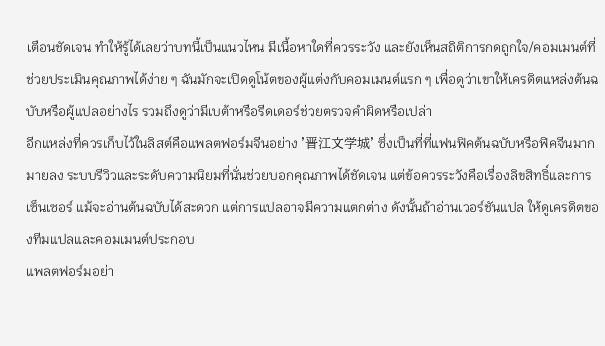เตือนชัดเจน ทำให้รู้ได้เลยว่าบทนี้เป็นแนวไหน มีเนื้อหาใดที่ควรระวัง และยังเห็นสถิติการกดถูกใจ/คอมเมนต์ที่ช่วยประเมินคุณภาพได้ง่าย ๆ ฉันมักจะเปิดดูโน้ตของผู้แต่งกับคอมเมนต์แรก ๆ เพื่อดูว่าเขาให้เครดิตแหล่งต้นฉบับหรือผู้แปลอย่างไร รวมถึงดูว่ามีเบต้าหรือรีดเดอร์ช่วยตรวจคำผิดหรือเปล่า
อีกแหล่งที่ควรเก็บไว้ในลิสต์คือแพลตฟอร์มจีนอย่าง '晋江文学城' ซึ่งเป็นที่ที่แฟนฟิคต้นฉบับหรือฟิคจีนมากมายลง ระบบรีวิวและระดับความนิยมที่นั่นช่วยบอกคุณภาพได้ชัดเจน แต่ข้อควรระวังคือเรื่องลิขสิทธิ์และการเซ็นเซอร์ แม้จะอ่านต้นฉบับได้สะดวก แต่การแปลอาจมีความแตกต่าง ดังนั้นถ้าอ่านเวอร์ชันแปล ให้ดูเครดิตของทีมแปลและคอมเมนต์ประกอบ
แพลตฟอร์มอย่า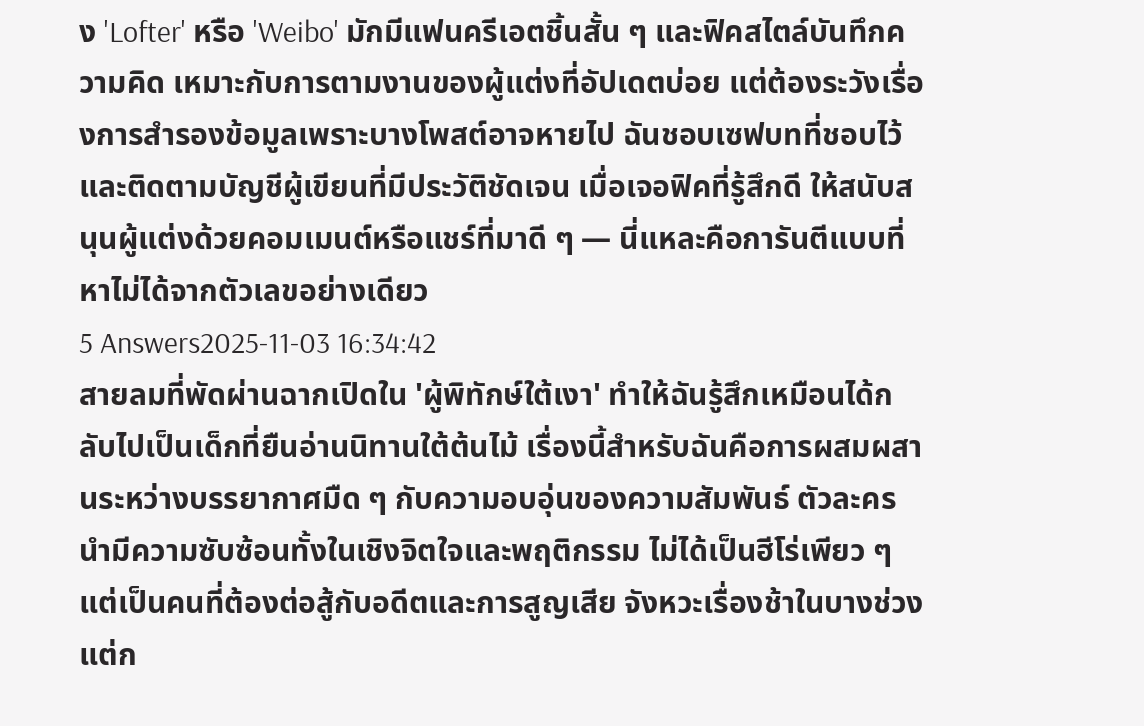ง 'Lofter' หรือ 'Weibo' มักมีแฟนครีเอตชิ้นสั้น ๆ และฟิคสไตล์บันทึกความคิด เหมาะกับการตามงานของผู้แต่งที่อัปเดตบ่อย แต่ต้องระวังเรื่องการสำรองข้อมูลเพราะบางโพสต์อาจหายไป ฉันชอบเซฟบทที่ชอบไว้และติดตามบัญชีผู้เขียนที่มีประวัติชัดเจน เมื่อเจอฟิคที่รู้สึกดี ให้สนับสนุนผู้แต่งด้วยคอมเมนต์หรือแชร์ที่มาดี ๆ — นี่แหละคือการันตีแบบที่หาไม่ได้จากตัวเลขอย่างเดียว
5 Answers2025-11-03 16:34:42
สายลมที่พัดผ่านฉากเปิดใน 'ผู้พิทักษ์ใต้เงา' ทำให้ฉันรู้สึกเหมือนได้กลับไปเป็นเด็กที่ยืนอ่านนิทานใต้ต้นไม้ เรื่องนี้สำหรับฉันคือการผสมผสานระหว่างบรรยากาศมืด ๆ กับความอบอุ่นของความสัมพันธ์ ตัวละครนำมีความซับซ้อนทั้งในเชิงจิตใจและพฤติกรรม ไม่ได้เป็นฮีโร่เพียว ๆ แต่เป็นคนที่ต้องต่อสู้กับอดีตและการสูญเสีย จังหวะเรื่องช้าในบางช่วงแต่ก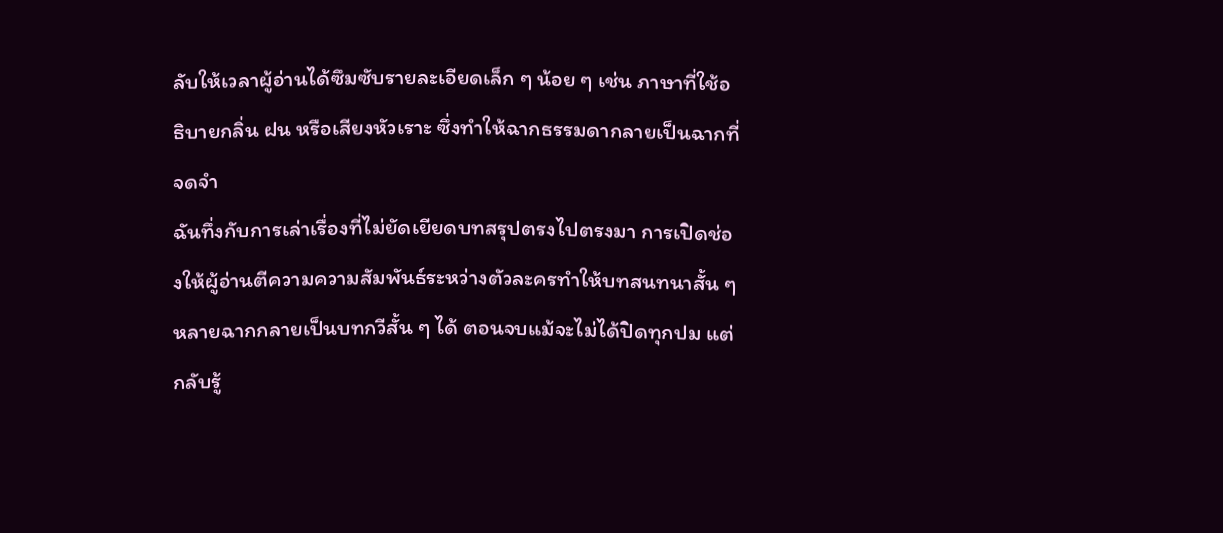ลับให้เวลาผู้อ่านได้ซึมซับรายละเอียดเล็ก ๆ น้อย ๆ เช่น ภาษาที่ใช้อธิบายกลิ่น ฝน หรือเสียงหัวเราะ ซึ่งทำให้ฉากธรรมดากลายเป็นฉากที่จดจำ
ฉันทึ่งกับการเล่าเรื่องที่ไม่ยัดเยียดบทสรุปตรงไปตรงมา การเปิดช่องให้ผู้อ่านตีความความสัมพันธ์ระหว่างตัวละครทำให้บทสนทนาสั้น ๆ หลายฉากกลายเป็นบทกวีสั้น ๆ ได้ ตอนจบแม้จะไม่ได้ปิดทุกปม แต่กลับรู้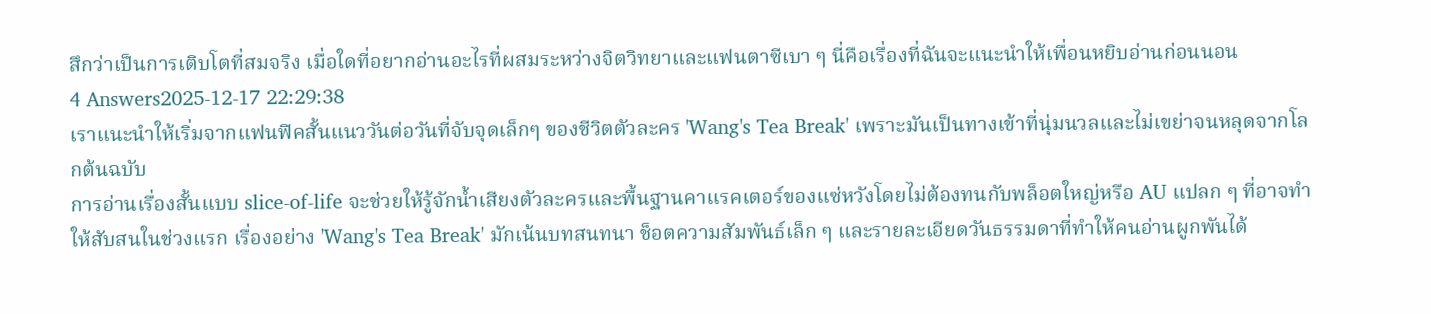สึกว่าเป็นการเติบโตที่สมจริง เมื่อใดที่อยากอ่านอะไรที่ผสมระหว่างจิตวิทยาและแฟนตาซีเบา ๆ นี่คือเรื่องที่ฉันจะแนะนำให้เพื่อนหยิบอ่านก่อนนอน
4 Answers2025-12-17 22:29:38
เราแนะนำให้เริ่มจากแฟนฟิคสั้นแนววันต่อวันที่จับจุดเล็กๆ ของชีวิตตัวละคร 'Wang's Tea Break' เพราะมันเป็นทางเข้าที่นุ่มนวลและไม่เขย่าจนหลุดจากโลกต้นฉบับ
การอ่านเรื่องสั้นแบบ slice-of-life จะช่วยให้รู้จักน้ำเสียงตัวละครและพื้นฐานคาแรคเตอร์ของแซ่หวังโดยไม่ต้องทนกับพล็อตใหญ่หรือ AU แปลก ๆ ที่อาจทำให้สับสนในช่วงแรก เรื่องอย่าง 'Wang's Tea Break' มักเน้นบทสนทนา ช็อตความสัมพันธ์เล็ก ๆ และรายละเอียดวันธรรมดาที่ทำให้คนอ่านผูกพันได้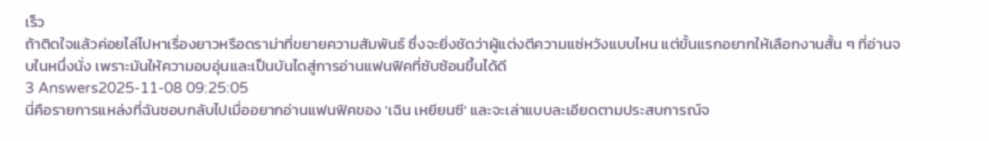เร็ว
ถ้าติดใจแล้วค่อยไล่ไปหาเรื่องยาวหรือดราม่าที่ขยายความสัมพันธ์ ซึ่งจะยิ่งชัดว่าผู้แต่งตีความแซ่หวังแบบไหน แต่ขั้นแรกอยากให้เลือกงานสั้น ๆ ที่อ่านจบในหนึ่งนั่ง เพราะมันให้ความอบอุ่นและเป็นบันไดสู่การอ่านแฟนฟิคที่ซับซ้อนขึ้นได้ดี
3 Answers2025-11-08 09:25:05
นี่คือรายการแหล่งที่ฉันชอบกลับไปเมื่ออยากอ่านแฟนฟิคของ 'เฉิน เหยียนซี' และจะเล่าแบบละเอียดตามประสบการณ์จ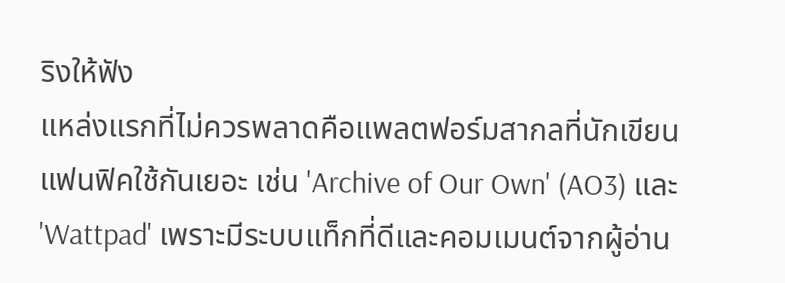ริงให้ฟัง
แหล่งแรกที่ไม่ควรพลาดคือแพลตฟอร์มสากลที่นักเขียนแฟนฟิคใช้กันเยอะ เช่น 'Archive of Our Own' (AO3) และ 'Wattpad' เพราะมีระบบแท็กที่ดีและคอมเมนต์จากผู้อ่าน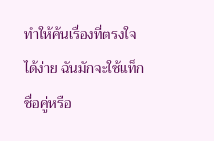ทำให้ค้นเรื่องที่ตรงใจได้ง่าย ฉันมักจะใช้แท็กชื่อคู่หรือ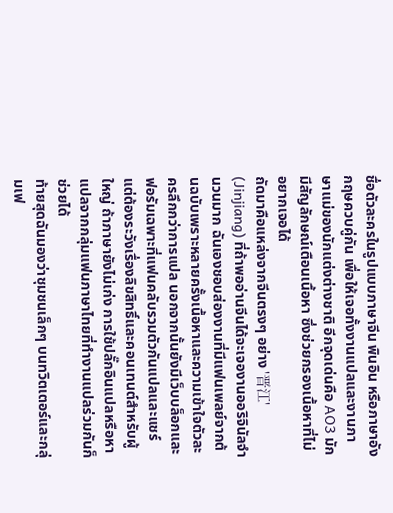ชื่อตัวละครในรูปแบบภาษาจีน พินอิน หรือภาษาอังกฤษควบคู่กัน เพื่อให้เจอทั้งงานแปลและงานภาษาแม่ของนักแต่งต่างชาติ อีกจุดเด่นคือ AO3 มักมีสัญลักษณ์เตือนเนื้อหา ซึ่งช่วยกรองเนื้อหาที่ไม่อยากเจอได้
ถัดมาคือแหล่งจากจีนตรงๆ อย่าง '晋江' (Jinjiang) ที่ถ้าพออ่านจีนได้จะเจองานออริจินัลจำนวนมาก ฉันเองชอบส่องงานที่มีแฟนเพลย์จากต้นฉบับเพราะหลายครั้งเนื้อหาและความเข้าใจตัวละครลึกกว่าการแปล นอกจากนั้นยังมีเว็บบล็อกและฟอรัมเฉพาะที่แฟนคลับรวมตัวกันแปลและแชร์ แต่ต้องระวังเรื่องลิขสิทธิ์และคอนเทนต์สำหรับผู้ใหญ่ ถ้าภาษายังไม่เก่ง การใช้ปลั๊กอินแปลหรือหาแปลจากกลุ่มแฟนภาษาไทยที่ทำงานแปลร่วมกันก็ช่วยได้
ท้ายสุดฉันมองว่าชุมชนเล็กๆ บนทวิตเตอร์และกลุ่มเฟ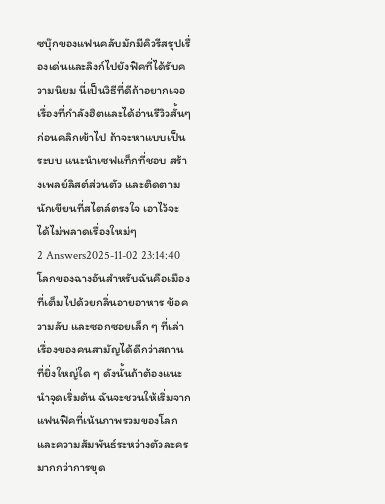ซบุ๊กของแฟนคลับมักมีคิวรีสรุปเรื่องเด่นและลิงก์ไปยังฟิคที่ได้รับความนิยม นี่เป็นวิธีที่ดีถ้าอยากเจอเรื่องที่กำลังฮิตและได้อ่านรีวิวสั้นๆ ก่อนคลิกเข้าไป ถ้าจะหาแบบเป็นระบบ แนะนำเซฟแท็กที่ชอบ สร้างเพลย์ลิสต์ส่วนตัว และติดตามนักเขียนที่สไตล์ตรงใจ เอาไว้จะได้ไม่พลาดเรื่องใหม่ๆ
2 Answers2025-11-02 23:14:40
โลกของฉางอันสำหรับฉันคือเมืองที่เต็มไปด้วยกลิ่นอายอาหาร ข้อความลับ และซอกซอยเล็ก ๆ ที่เล่าเรื่องของคนสามัญได้ดีกว่าสถานที่ยิ่งใหญ่ใด ๆ ดังนั้นถ้าต้องแนะนำจุดเริ่มต้น ฉันจะชวนให้เริ่มจากแฟนฟิคที่เน้นภาพรวมของโลกและความสัมพันธ์ระหว่างตัวละครมากกว่าการขุด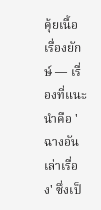คุ้ยเนื้อเรื่องยักษ์ — เรื่องที่แนะนำคือ 'ฉางอันเล่าเรื่อง' ซึ่งเป็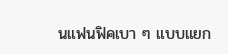นแฟนฟิคเบา ๆ แบบแยก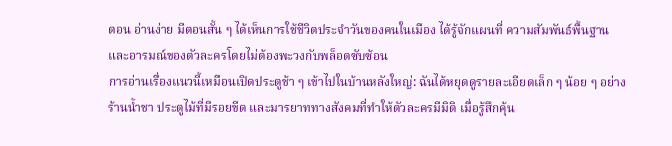ตอน อ่านง่าย มีตอนสั้น ๆ ได้เห็นการใช้ชีวิตประจำวันของคนในเมือง ได้รู้จักแผนที่ ความสัมพันธ์พื้นฐาน และอารมณ์ของตัวละครโดยไม่ต้องพะวงกับพล็อตซับซ้อน
การอ่านเรื่องแนวนี้เหมือนเปิดประตูช้า ๆ เข้าไปในบ้านหลังใหญ่: ฉันได้หยุดดูรายละเอียดเล็ก ๆ น้อย ๆ อย่างร้านน้ำชา ประตูไม้ที่มีรอยขีด และมารยาททางสังคมที่ทำให้ตัวละครมีมิติ เมื่อรู้สึกคุ้น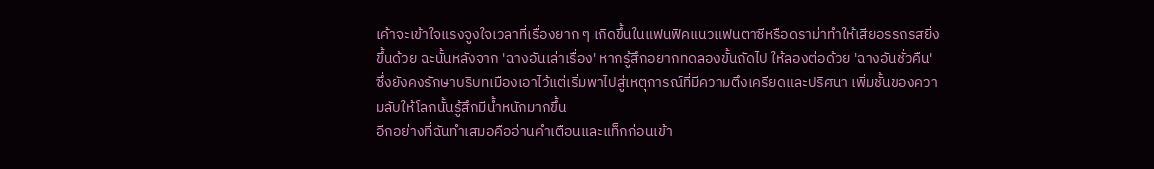เค้าจะเข้าใจแรงจูงใจเวลาที่เรื่องยาก ๆ เกิดขึ้นในแฟนฟิคแนวแฟนตาซีหรือดราม่าทำให้เสียอรรถรสยิ่งขึ้นด้วย ฉะนั้นหลังจาก 'ฉางอันเล่าเรื่อง' หากรู้สึกอยากทดลองขั้นถัดไป ให้ลองต่อด้วย 'ฉางอันชั่วคืน' ซึ่งยังคงรักษาบริบทเมืองเอาไว้แต่เริ่มพาไปสู่เหตุการณ์ที่มีความตึงเครียดและปริศนา เพิ่มชั้นของความลับให้โลกนั้นรู้สึกมีน้ำหนักมากขึ้น
อีกอย่างที่ฉันทำเสมอคืออ่านคำเตือนและแท็กก่อนเข้า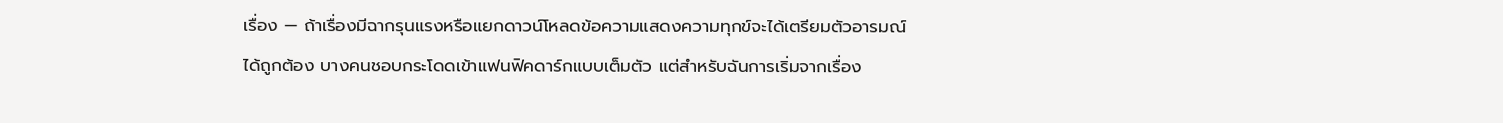เรื่อง — ถ้าเรื่องมีฉากรุนแรงหรือแยกดาวน์โหลดข้อความแสดงความทุกข์จะได้เตรียมตัวอารมณ์ได้ถูกต้อง บางคนชอบกระโดดเข้าแฟนฟิคดาร์กแบบเต็มตัว แต่สำหรับฉันการเริ่มจากเรื่อง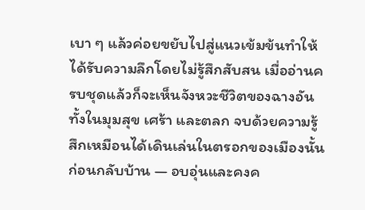เบา ๆ แล้วค่อยขยับไปสู่แนวเข้มข้นทำให้ได้รับความลึกโดยไม่รู้สึกสับสน เมื่ออ่านครบชุดแล้วก็จะเห็นจังหวะชีวิตของฉางอันทั้งในมุมสุข เศร้า และตลก จบด้วยความรู้สึกเหมือนได้เดินเล่นในตรอกของเมืองนั้นก่อนกลับบ้าน — อบอุ่นและคงค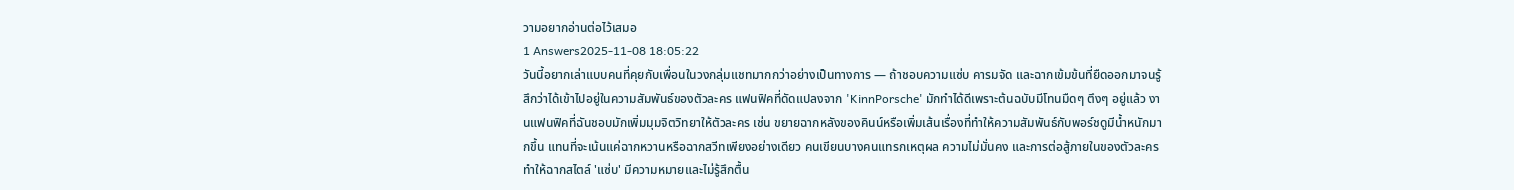วามอยากอ่านต่อไว้เสมอ
1 Answers2025-11-08 18:05:22
วันนี้อยากเล่าแบบคนที่คุยกับเพื่อนในวงกลุ่มแชทมากกว่าอย่างเป็นทางการ — ถ้าชอบความแซ่บ คารมจัด และฉากเข้มข้นที่ยืดออกมาจนรู้สึกว่าได้เข้าไปอยู่ในความสัมพันธ์ของตัวละคร แฟนฟิคที่ดัดแปลงจาก 'KinnPorsche' มักทำได้ดีเพราะต้นฉบับมีโทนมืดๆ ตึงๆ อยู่แล้ว งานแฟนฟิคที่ฉันชอบมักเพิ่มมุมจิตวิทยาให้ตัวละคร เช่น ขยายฉากหลังของคินน์หรือเพิ่มเส้นเรื่องที่ทำให้ความสัมพันธ์กับพอร์ชดูมีน้ำหนักมากขึ้น แทนที่จะเน้นแค่ฉากหวานหรือฉากสวีทเพียงอย่างเดียว คนเขียนบางคนแทรกเหตุผล ความไม่มั่นคง และการต่อสู้ภายในของตัวละคร ทำให้ฉากสไตล์ 'แซ่บ' มีความหมายและไม่รู้สึกตื้น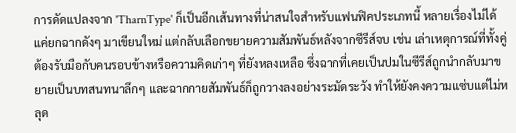การดัดแปลงจาก 'TharnType' ก็เป็นอีกเส้นทางที่น่าสนใจสำหรับแฟนฟิคประเภทนี้ หลายเรื่องไม่ได้แค่ยกฉากดังๆ มาเขียนใหม่ แต่กลับเลือกขยายความสัมพันธ์หลังจากซีรีส์จบ เช่น เล่าเหตุการณ์ที่ทั้งคู่ต้องรับมือกับคนรอบข้างหรือความคิดเก่าๆ ที่ยังหลงเหลือ ซึ่งฉากที่เคยเป็นปมในซีรีส์ถูกนำกลับมาขยายเป็นบทสนทนาลึกๆ และฉากกายสัมพันธ์ก็ถูกวางลงอย่างระมัดระวัง ทำให้ยังคงความแซ่บแต่ไม่หลุด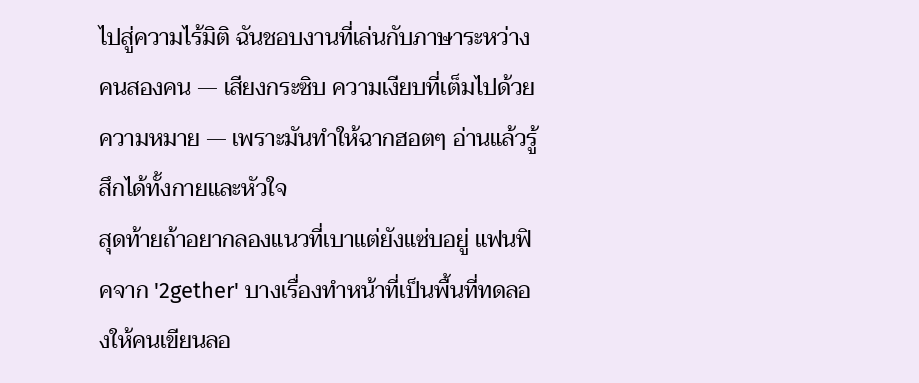ไปสู่ความไร้มิติ ฉันชอบงานที่เล่นกับภาษาระหว่างคนสองคน — เสียงกระซิบ ความเงียบที่เต็มไปด้วยความหมาย — เพราะมันทำให้ฉากฮอตๆ อ่านแล้วรู้สึกได้ทั้งกายและหัวใจ
สุดท้ายถ้าอยากลองแนวที่เบาแต่ยังแซ่บอยู่ แฟนฟิคจาก '2gether' บางเรื่องทำหน้าที่เป็นพื้นที่ทดลองให้คนเขียนลอ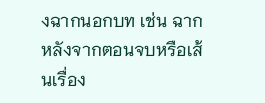งฉากนอกบท เช่น ฉากหลังจากตอนจบหรือเส้นเรื่อง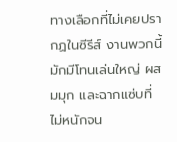ทางเลือกที่ไม่เคยปรากฏในซีรีส์ งานพวกนี้มักมีโทนเล่นใหญ่ ผสมมุก และฉากแซ่บที่ไม่หนักจน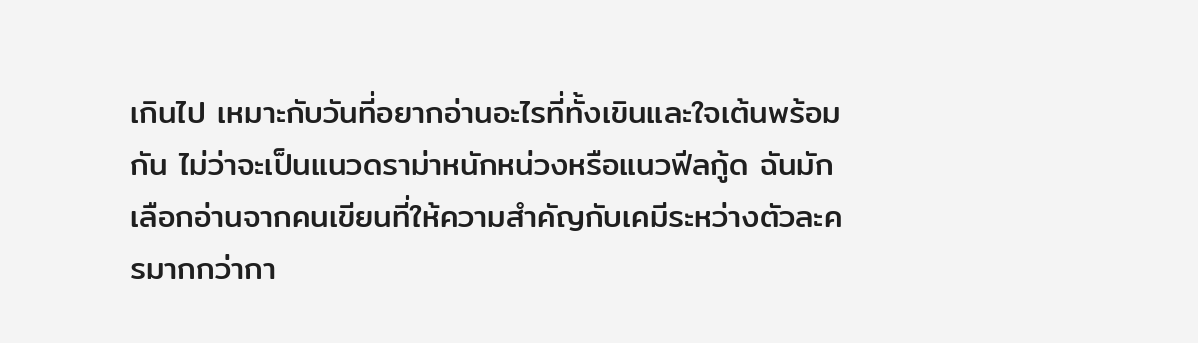เกินไป เหมาะกับวันที่อยากอ่านอะไรที่ทั้งเขินและใจเต้นพร้อมกัน ไม่ว่าจะเป็นแนวดราม่าหนักหน่วงหรือแนวฟีลกู้ด ฉันมักเลือกอ่านจากคนเขียนที่ให้ความสำคัญกับเคมีระหว่างตัวละครมากกว่ากา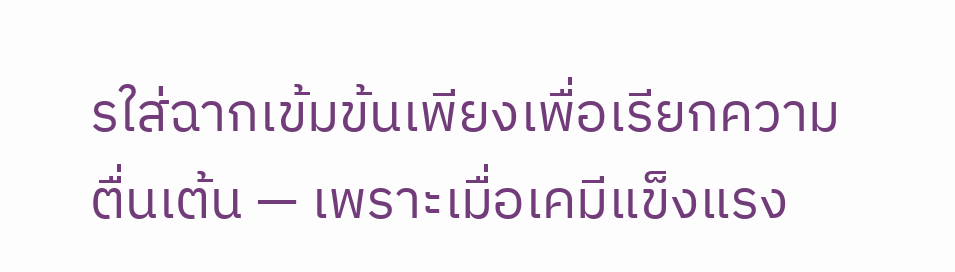รใส่ฉากเข้มข้นเพียงเพื่อเรียกความตื่นเต้น — เพราะเมื่อเคมีแข็งแรง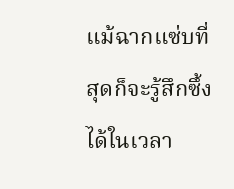แม้ฉากแซ่บที่สุดก็จะรู้สึกซึ้งได้ในเวลา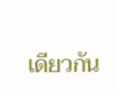เดียวกัน